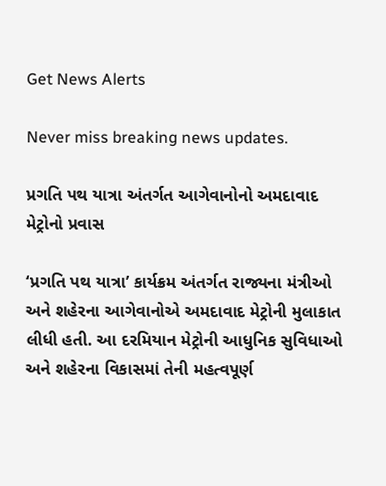Get News Alerts

Never miss breaking news updates.

પ્રગતિ પથ યાત્રા અંતર્ગત આગેવાનોનો અમદાવાદ મેટ્રોનો પ્રવાસ

‘પ્રગતિ પથ યાત્રા’ કાર્યક્રમ અંતર્ગત રાજ્યના મંત્રીઓ અને શહેરના આગેવાનોએ અમદાવાદ મેટ્રોની મુલાકાત લીધી હતી. આ દરમિયાન મેટ્રોની આધુનિક સુવિધાઓ અને શહેરના વિકાસમાં તેની મહત્વપૂર્ણ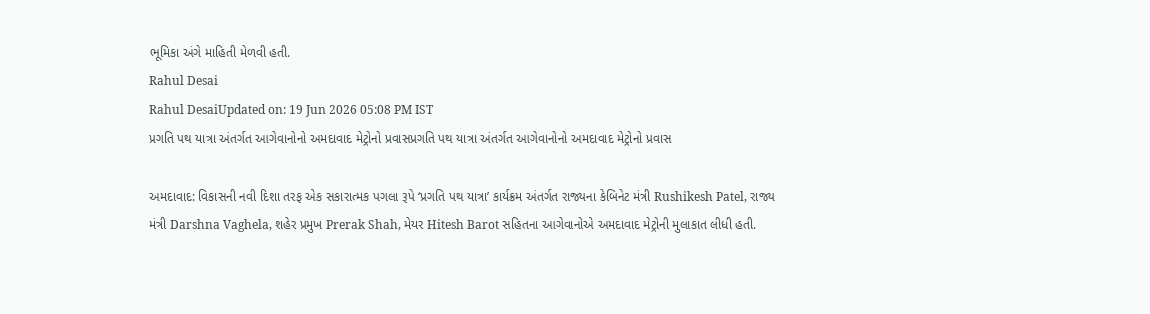ભૂમિકા અંગે માહિતી મેળવી હતી.
Rahul Desai
Rahul DesaiUpdated on: 19 Jun 2026 05:08 PM IST
પ્રગતિ પથ યાત્રા અંતર્ગત આગેવાનોનો અમદાવાદ મેટ્રોનો પ્રવાસપ્રગતિ પથ યાત્રા અંતર્ગત આગેવાનોનો અમદાવાદ મેટ્રોનો પ્રવાસ

અમદાવાદ: વિકાસની નવી દિશા તરફ એક સકારાત્મક પગલા રૂપે ‘પ્રગતિ પથ યાત્રા’ કાર્યક્રમ અંતર્ગત રાજ્યના કેબિનેટ મંત્રી Rushikesh Patel, રાજ્ય મંત્રી Darshna Vaghela, શહેર પ્રમુખ Prerak Shah, મેયર Hitesh Barot સહિતના આગેવાનોએ અમદાવાદ મેટ્રોની મુલાકાત લીધી હતી.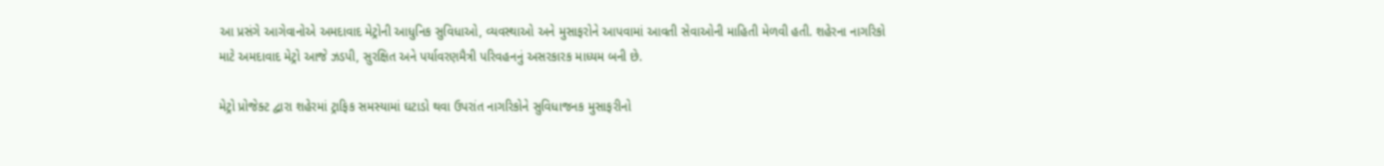આ પ્રસંગે આગેવાનોએ અમદાવાદ મેટ્રોની આધુનિક સુવિધાઓ, વ્યવસ્થાઓ અને મુસાફરોને આપવામાં આવતી સેવાઓની માહિતી મેળવી હતી. શહેરના નાગરિકો માટે અમદાવાદ મેટ્રો આજે ઝડપી, સુરક્ષિત અને પર્યાવરણમૈત્રી પરિવહનનું અસરકારક માધ્યમ બની છે.

મેટ્રો પ્રોજેક્ટ દ્વારા શહેરમાં ટ્રાફિક સમસ્યામાં ઘટાડો થવા ઉપરાંત નાગરિકોને સુવિધાજનક મુસાફરીનો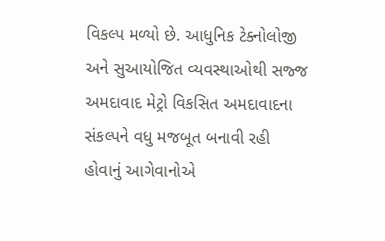વિકલ્પ મળ્યો છે. આધુનિક ટેક્નોલોજી અને સુઆયોજિત વ્યવસ્થાઓથી સજ્જ અમદાવાદ મેટ્રો વિકસિત અમદાવાદના સંકલ્પને વધુ મજબૂત બનાવી રહી હોવાનું આગેવાનોએ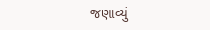જણાવ્યું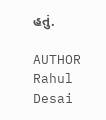હતું.

AUTHOR
Rahul Desai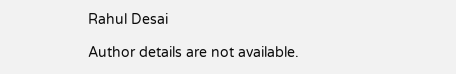Rahul Desai

Author details are not available.